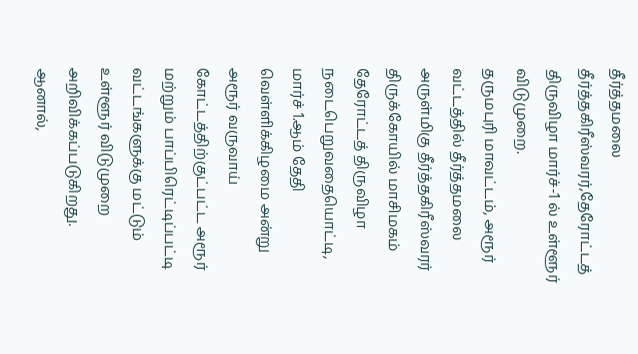தீர்த்தமலை தீர்த்தகிரீஸ்வரர்,தேரோட்டத் திருவிழா மார்ச்-1 ல் உள்ளூர் விடுமுறை.
தருமபுரி மாவட்டம், அரூர் வட்டத்தில் தீர்த்தமலை அருள்மிகு தீர்த்தகிரீஸ்வரர் திருக்கோயில் மாசிமகம் தேரோட்டத் திருவிழா நடைபெறுவதையொட்டி, மார்ச் 1.ஆம் தேதி வெள்ளிக்கிழமை அன்று அரூர் வருவாய் கோட்டத்திற்குட்பட்ட அரூர் மற்றும் பாப்பிரெட்டிப்பட்டி வட்டங்களுக்கு மட்டும் உள்ளூர் விடுமுறை அறிவிக்கப்படுகிறது.
ஆனால்,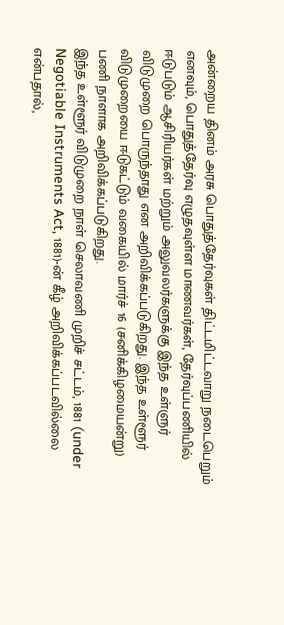அன்றைய தினம் அரசு பொதுத்தேர்வுகள் திட்டமிட்டவாறு நடைபெறும் எனவும், பொதுத்தேர்வு எழுதவுள்ள மாணவர்கள், தேர்வுப்பணியில் ஈடுபடும் ஆசிரியர்கள் மற்றும் அலுவலர்களுக்கு இந்த உள்ளுர் விடுமுறை பொருந்தாது என அறிவிக்கப்படுகிறது. இந்த உள்ளூர் விடுமுறையை ஈடுகட்டும் வகையில் மார்ச் 16 (சனிக்கிழமையன்று) பணி நாளாக அறிவிக்கப்படுகிறது.
இந்த உள்ளூர் விடுமுறை நாள் செலாவணி முறிச் சட்டம், 1881 (under Negotiable Instruments Act, 1881)-ன் கீழ் அறிவிக்கப்படவில்லை என்பதால்,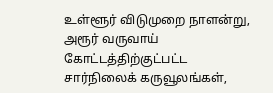உள்ளூர் விடுமுறை நாளன்று, அரூர் வருவாய் கோட்டத்திற்குட்பட்ட சார்நிலைக் கருவூலங்கள்,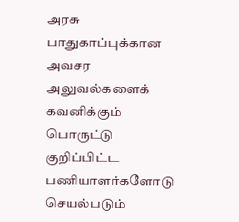அரசு பாதுகாப்புக்கான அவசர அலுவல்களைக் கவனிக்கும் பொருட்டு குறிப்பிட்ட பணியாளர்களோடு செயல்படும்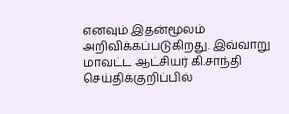எனவும் இதன்மூலம் அறிவிக்கப்படுகிறது. இவ்வாறு மாவட்ட ஆட்சியர் கி.சாந்தி செய்திக்குறிப்பில்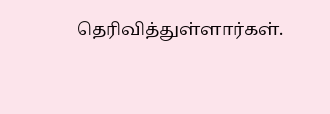தெரிவித்துள்ளார்கள்.